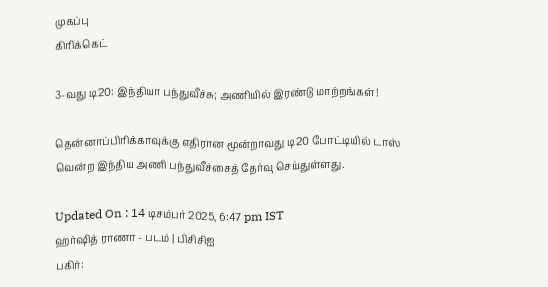முகப்பு
கிரிக்கெட்

3-வது டி20: இந்தியா பந்துவீச்சு; அணியில் இரண்டு மாற்றங்கள்!

தென்னாப்பிரிக்காவுக்கு எதிரான மூன்றாவது டி20 போட்டியில் டாஸ் வென்ற இந்திய அணி பந்துவீச்சைத் தேர்வு செய்துள்ளது.

Updated On : 14 டிசம்பர் 2025, 6:47 pm IST
ஹர்ஷித் ராணா - படம் | பிசிசிஐ
பகிர்: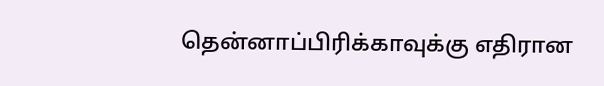தென்னாப்பிரிக்காவுக்கு எதிரான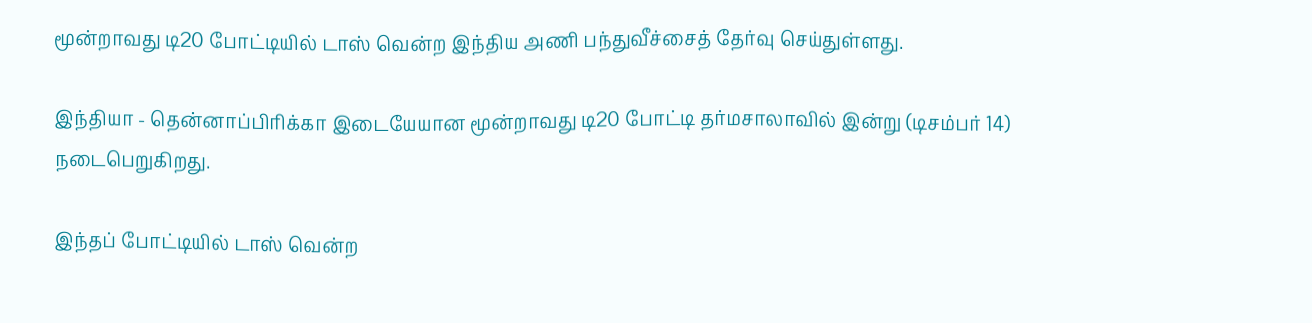மூன்றாவது டி20 போட்டியில் டாஸ் வென்ற இந்திய அணி பந்துவீச்சைத் தேர்வு செய்துள்ளது.

இந்தியா - தென்னாப்பிரிக்கா இடையேயான மூன்றாவது டி20 போட்டி தர்மசாலாவில் இன்று (டிசம்பர் 14) நடைபெறுகிறது.

இந்தப் போட்டியில் டாஸ் வென்ற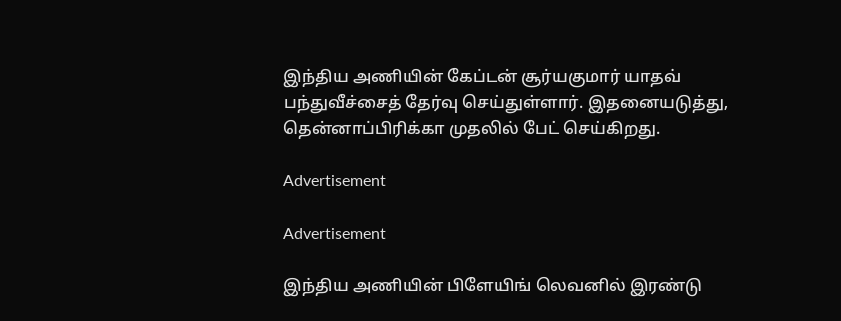இந்திய அணியின் கேப்டன் சூர்யகுமார் யாதவ் பந்துவீச்சைத் தேர்வு செய்துள்ளார். இதனையடுத்து, தென்னாப்பிரிக்கா முதலில் பேட் செய்கிறது.

Advertisement

Advertisement

இந்திய அணியின் பிளேயிங் லெவனில் இரண்டு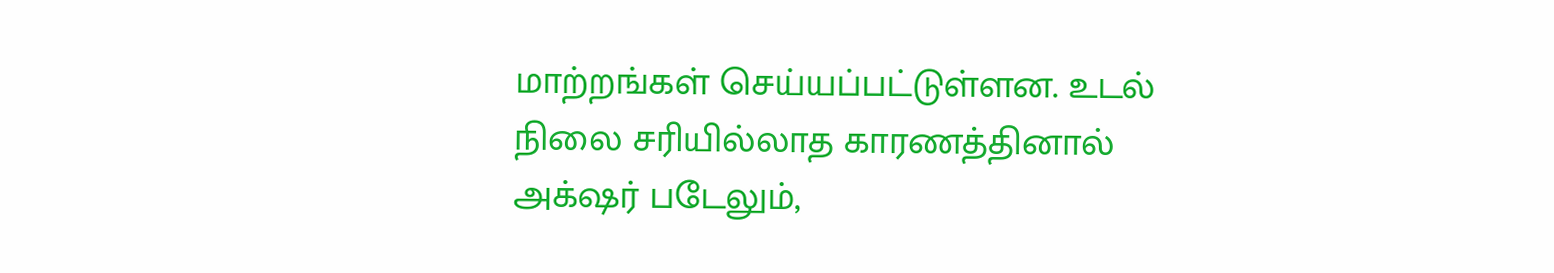மாற்றங்கள் செய்யப்பட்டுள்ளன. உடல் நிலை சரியில்லாத காரணத்தினால் அக்‌ஷர் படேலும்,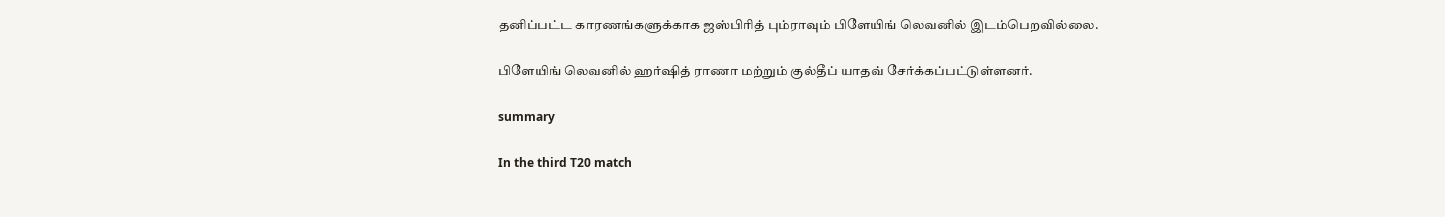தனிப்பட்ட காரணங்களுக்காக ஜஸ்பிரித் பும்ராவும் பிளேயிங் லெவனில் இடம்பெறவில்லை.

பிளேயிங் லெவனில் ஹர்ஷித் ராணா மற்றும் குல்தீப் யாதவ் சேர்க்கப்பட்டுள்ளனர்.

summary

In the third T20 match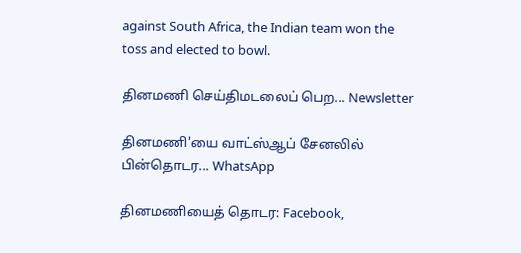against South Africa, the Indian team won the toss and elected to bowl.

தினமணி செய்திமடலைப் பெற... Newsletter

தினமணி'யை வாட்ஸ்ஆப் சேனலில் பின்தொடர... WhatsApp

தினமணியைத் தொடர: Facebook,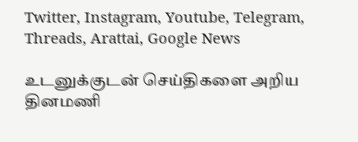Twitter, Instagram, Youtube, Telegram, Threads, Arattai, Google News

உடனுக்குடன் செய்திகளை அறிய தினமணி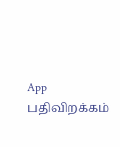App பதிவிறக்கம்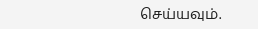செய்யவும்.